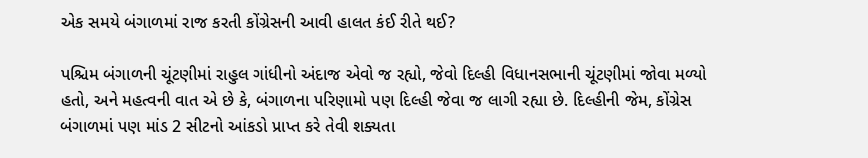એક સમયે બંગાળમાં રાજ કરતી કોંગ્રેસની આવી હાલત કંઈ રીતે થઈ?

પશ્ચિમ બંગાળની ચૂંટણીમાં રાહુલ ગાંધીનો અંદાજ એવો જ રહ્યો, જેવો દિલ્હી વિધાનસભાની ચૂંટણીમાં જોવા મળ્યો હતો, અને મહત્વની વાત એ છે કે, બંગાળના પરિણામો પણ દિલ્હી જેવા જ લાગી રહ્યા છે. દિલ્હીની જેમ, કોંગ્રેસ બંગાળમાં પણ માંડ 2 સીટનો આંકડો પ્રાપ્ત કરે તેવી શક્યતા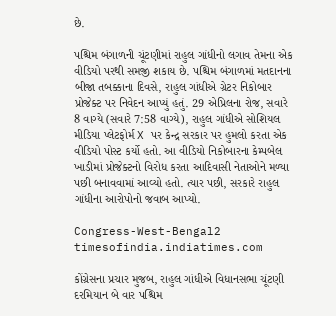છે.

પશ્ચિમ બંગાળની ચૂંટણીમાં રાહુલ ગાંધીનો લગાવ તેમના એક વીડિયો પરથી સમજી શકાય છે. પશ્ચિમ બંગાળમાં મતદાનના બીજા તબક્કાના દિવસે, રાહુલ ગાંધીએ ગ્રેટર નિકોબાર પ્રોજેક્ટ પર નિવેદન આપ્યું હતું. 29 એપ્રિલના રોજ, સવારે 8 વાગ્યે (સવારે 7:58 વાગ્યે), રાહુલ ગાંધીએ સોશિયલ મીડિયા પ્લેટફોર્મ X પર કેન્દ્ર સરકાર પર હુમલો કરતા એક વીડિયો પોસ્ટ કર્યો હતો. આ વીડિયો નિકોબારના કેમ્પબેલ ખાડીમાં પ્રોજેક્ટનો વિરોધ કરતા આદિવાસી નેતાઓને મળ્યા પછી બનાવવામાં આવ્યો હતો. ત્યાર પછી, સરકારે રાહુલ ગાંધીના આરોપોનો જવાબ આપ્યો.

Congress-West-Bengal2
timesofindia.indiatimes.com

કોંગ્રેસના પ્રચાર મુજબ, રાહુલ ગાંધીએ વિધાનસભા ચૂંટણી દરમિયાન બે વાર પશ્ચિમ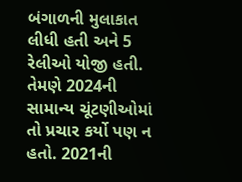બંગાળની મુલાકાત લીધી હતી અને 5 રેલીઓ યોજી હતી. તેમણે 2024ની સામાન્ય ચૂંટણીઓમાં તો પ્રચાર કર્યો પણ ન હતો. 2021ની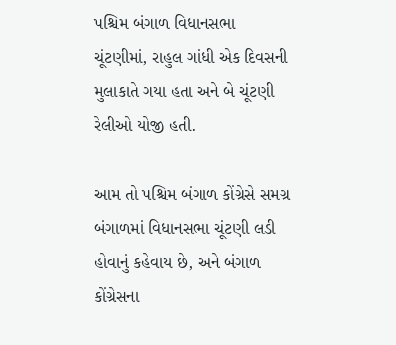પશ્ચિમ બંગાળ વિધાનસભા ચૂંટણીમાં, રાહુલ ગાંધી એક દિવસની મુલાકાતે ગયા હતા અને બે ચૂંટણી રેલીઓ યોજી હતી.

આમ તો પશ્ચિમ બંગાળ કોંગ્રેસે સમગ્ર બંગાળમાં વિધાનસભા ચૂંટણી લડી હોવાનું કહેવાય છે, અને બંગાળ કોંગ્રેસના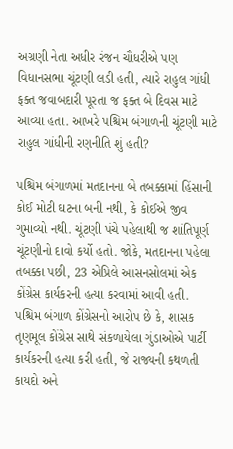અગ્રણી નેતા અધીર રંજન ચૌધરીએ પણ વિધાનસભા ચૂંટણી લડી હતી, ત્યારે રાહુલ ગાંધી ફક્ત જવાબદારી પૂરતા જ ફક્ત બે દિવસ માટે આવ્યા હતા. આખરે પશ્ચિમ બંગાળની ચૂંટણી માટે રાહુલ ગાંધીની રણનીતિ શું હતી?

પશ્ચિમ બંગાળમાં મતદાનના બે તબક્કામાં હિંસાની કોઈ મોટી ઘટના બની નથી, કે કોઈએ જીવ ગુમાવ્યો નથી. ચૂંટણી પંચે પહેલાથી જ શાંતિપૂર્ણ ચૂંટણીનો દાવો કર્યો હતો. જોકે, મતદાનના પહેલા તબક્કા પછી, 23 એપ્રિલે આસનસોલમાં એક કોંગ્રેસ કાર્યકરની હત્યા કરવામાં આવી હતી. પશ્ચિમ બંગાળ કોંગ્રેસનો આરોપ છે કે, શાસક તૃણમૂલ કોંગ્રેસ સાથે સંકળાયેલા ગુંડાઓએ પાર્ટી કાર્યકરની હત્યા કરી હતી, જે રાજ્યની કથળતી કાયદો અને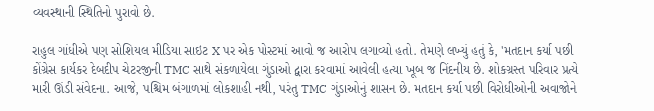વ્યવસ્થાની સ્થિતિનો પુરાવો છે.

રાહુલ ગાંધીએ પણ સોશિયલ મીડિયા સાઇટ X પર એક પોસ્ટમાં આવો જ આરોપ લગાવ્યો હતો. તેમણે લખ્યું હતું કે, 'મતદાન કર્યા પછી કોંગ્રેસ કાર્યકર દેબદીપ ચેટરજીની TMC સાથે સંકળાયેલા ગુંડાઓ દ્વારા કરવામાં આવેલી હત્યા ખૂબ જ નિંદનીય છે. શોકગ્રસ્ત પરિવાર પ્રત્યે મારી ઊંડી સંવેદના. આજે, પશ્ચિમ બંગાળમાં લોકશાહી નથી, પરંતુ TMC ગુંડાઓનું શાસન છે. મતદાન કર્યા પછી વિરોધીઓની અવાજોને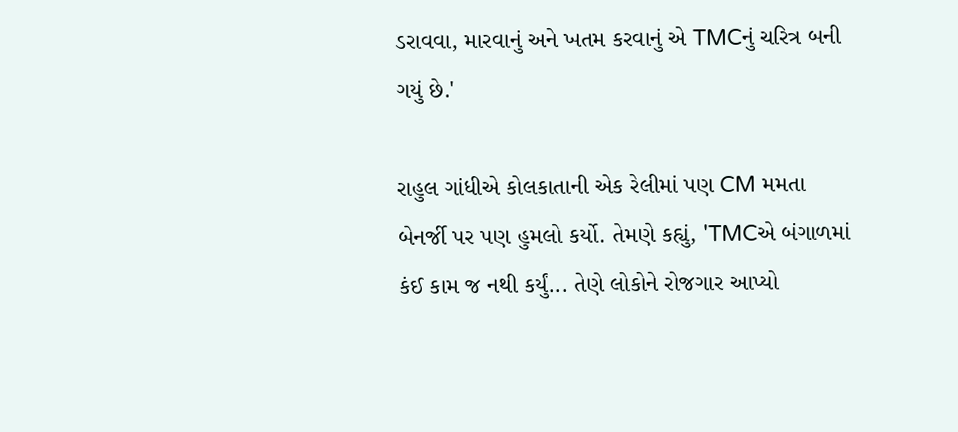ડરાવવા, મારવાનું અને ખતમ કરવાનું એ TMCનું ચરિત્ર બની ગયું છે.'

રાહુલ ગાંધીએ કોલકાતાની એક રેલીમાં પણ CM મમતા બેનર્જી પર પણ હુમલો કર્યો. તેમણે કહ્યું, 'TMCએ બંગાળમાં કંઈ કામ જ નથી કર્યું... તેણે લોકોને રોજગાર આપ્યો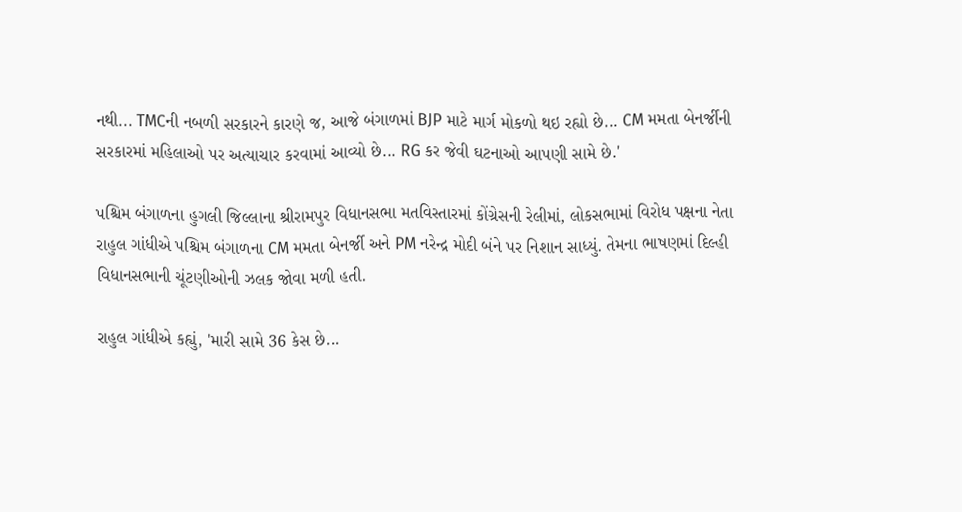નથી... TMCની નબળી સરકારને કારણે જ, આજે બંગાળમાં BJP માટે માર્ગ મોકળો થઇ રહ્યો છે... CM મમતા બેનર્જીની સરકારમાં મહિલાઓ પર અત્યાચાર કરવામાં આવ્યો છે... RG કર જેવી ઘટનાઓ આપણી સામે છે.'

પશ્ચિમ બંગાળના હુગલી જિલ્લાના શ્રીરામપુર વિધાનસભા મતવિસ્તારમાં કોંગ્રેસની રેલીમાં, લોકસભામાં વિરોધ પક્ષના નેતા રાહુલ ગાંધીએ પશ્ચિમ બંગાળના CM મમતા બેનર્જી અને PM નરેન્દ્ર મોદી બંને પર નિશાન સાધ્યું. તેમના ભાષણમાં દિલ્હી વિધાનસભાની ચૂંટણીઓની ઝલક જોવા મળી હતી.

રાહુલ ગાંધીએ કહ્યું, 'મારી સામે 36 કેસ છે...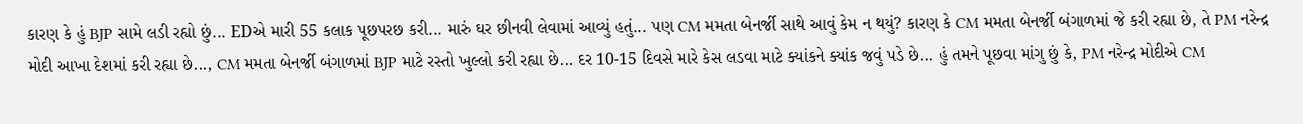કારણ કે હું BJP સામે લડી રહ્યો છું... EDએ મારી 55 કલાક પૂછપરછ કરી... મારું ઘર છીનવી લેવામાં આવ્યું હતું... પણ CM મમતા બેનર્જી સાથે આવું કેમ ન થયું? કારણ કે CM મમતા બેનર્જી બંગાળમાં જે કરી રહ્યા છે, તે PM નરેન્દ્ર મોદી આખા દેશમાં કરી રહ્યા છે..., CM મમતા બેનર્જી બંગાળમાં BJP માટે રસ્તો ખુલ્લો કરી રહ્યા છે... દર 10-15 દિવસે મારે કેસ લડવા માટે ક્યાંકને ક્યાંક જવું પડે છે... હું તમને પૂછવા માંગુ છું કે, PM નરેન્દ્ર મોદીએ CM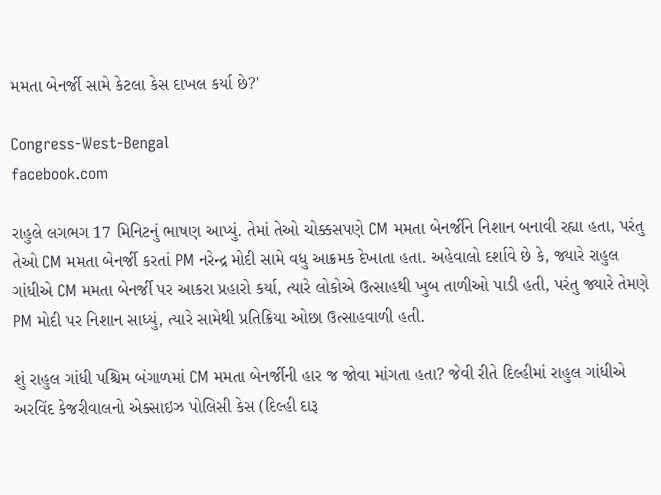મમતા બેનર્જી સામે કેટલા કેસ દાખલ કર્યા છે?'

Congress-West-Bengal
facebook.com

રાહુલે લગભગ 17 મિનિટનું ભાષણ આપ્યું. તેમાં તેઓ ચોક્કસપણે CM મમતા બેનર્જીને નિશાન બનાવી રહ્યા હતા, પરંતુ તેઓ CM મમતા બેનર્જી કરતાં PM નરેન્દ્ર મોદી સામે વધુ આક્રમક દેખાતા હતા. અહેવાલો દર્શાવે છે કે, જ્યારે રાહુલ ગાંધીએ CM મમતા બેનર્જી પર આકરા પ્રહારો કર્યા, ત્યારે લોકોએ ઉત્સાહથી ખુબ તાળીઓ પાડી હતી, પરંતુ જ્યારે તેમણે PM મોદી પર નિશાન સાધ્યું, ત્યારે સામેથી પ્રતિક્રિયા ઓછા ઉત્સાહવાળી હતી.

શું રાહુલ ગાંધી પશ્ચિમ બંગાળમાં CM મમતા બેનર્જીની હાર જ જોવા માંગતા હતા? જેવી રીતે દિલ્હીમાં રાહુલ ગાંધીએ અરવિંદ કેજરીવાલનો એક્સાઇઝ પોલિસી કેસ (દિલ્હી દારૂ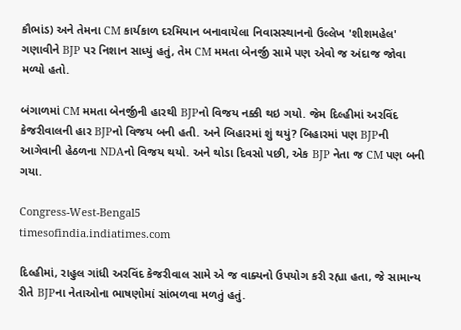કૌભાંડ) અને તેમના CM કાર્યકાળ દરમિયાન બનાવાયેલા નિવાસસ્થાનનો ઉલ્લેખ 'શીશમહેલ' ગણાવીને BJP પર નિશાન સાધ્યું હતું, તેમ CM મમતા બેનર્જી સામે પણ એવો જ અંદાજ જોવા મળ્યો હતો.

બંગાળમાં CM મમતા બેનર્જીની હારથી BJPનો વિજય નક્કી થઇ ગયો. જેમ દિલ્હીમાં અરવિંદ કેજરીવાલની હાર BJPનો વિજય બની હતી. અને બિહારમાં શું થયું? બિહારમાં પણ BJPની આગેવાની હેઠળના NDAનો વિજય થયો. અને થોડા દિવસો પછી, એક BJP નેતા જ CM પણ બની ગયા.

Congress-West-Bengal5
timesofindia.indiatimes.com

દિલ્હીમાં, રાહુલ ગાંધી અરવિંદ કેજરીવાલ સામે એ જ વાક્યનો ઉપયોગ કરી રહ્યા હતા, જે સામાન્ય રીતે BJPના નેતાઓના ભાષણોમાં સાંભળવા મળતું હતું.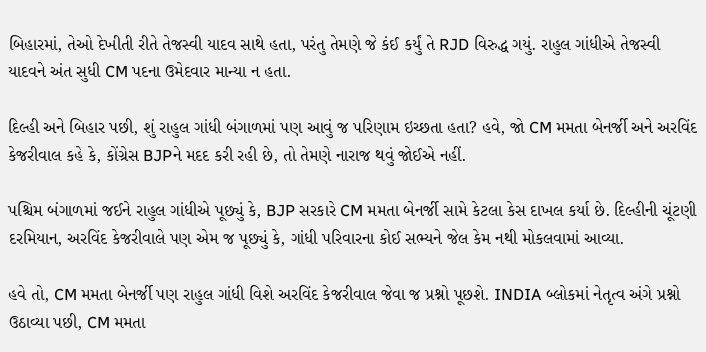બિહારમાં, તેઓ દેખીતી રીતે તેજસ્વી યાદવ સાથે હતા, પરંતુ તેમણે જે કંઈ કર્યું તે RJD વિરુદ્ધ ગયું. રાહુલ ગાંધીએ તેજસ્વી યાદવને અંત સુધી CM પદના ઉમેદવાર માન્યા ન હતા.

દિલ્હી અને બિહાર પછી, શું રાહુલ ગાંધી બંગાળમાં પણ આવું જ પરિણામ ઇચ્છતા હતા? હવે, જો CM મમતા બેનર્જી અને અરવિંદ કેજરીવાલ કહે કે, કોંગ્રેસ BJPને મદદ કરી રહી છે, તો તેમણે નારાજ થવું જોઈએ નહીં.

પશ્ચિમ બંગાળમાં જઈને રાહુલ ગાંધીએ પૂછ્યું કે, BJP સરકારે CM મમતા બેનર્જી સામે કેટલા કેસ દાખલ કર્યા છે. દિલ્હીની ચૂંટણી દરમિયાન, અરવિંદ કેજરીવાલે પણ એમ જ પૂછ્યું કે, ગાંધી પરિવારના કોઈ સભ્યને જેલ કેમ નથી મોકલવામાં આવ્યા.

હવે તો, CM મમતા બેનર્જી પણ રાહુલ ગાંધી વિશે અરવિંદ કેજરીવાલ જેવા જ પ્રશ્નો પૂછશે. INDIA બ્લોકમાં નેતૃત્વ અંગે પ્રશ્નો ઉઠાવ્યા પછી, CM મમતા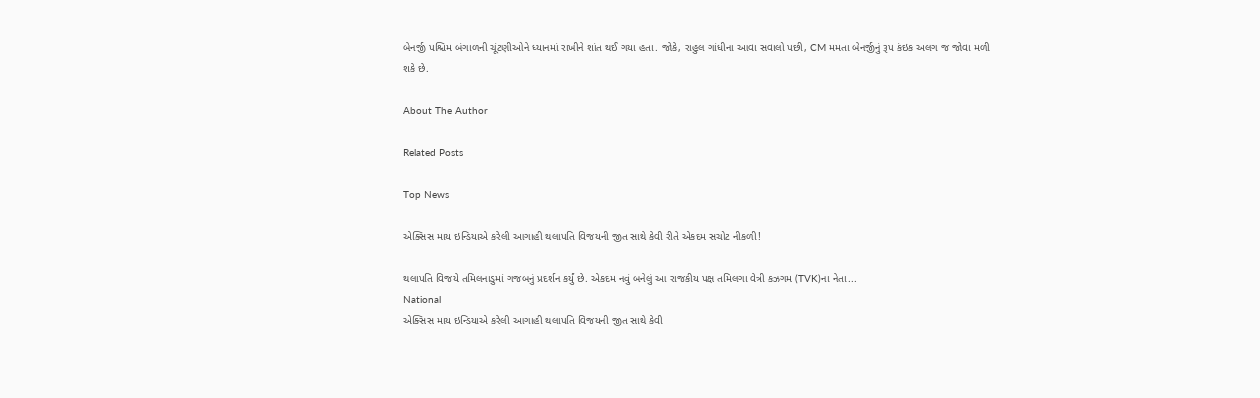બેનર્જી પશ્ચિમ બંગાળની ચૂંટણીઓને ધ્યાનમાં રાખીને શાંત થઈ ગયા હતા. જોકે, રાહુલ ગાંધીના આવા સવાલો પછી, CM મમતા બેનર્જીનું રૂપ કંઇક અલગ જ જોવા મળી શકે છે.

About The Author

Related Posts

Top News

એક્સિસ માય ઇન્ડિયાએ કરેલી આગાહી થલાપતિ વિજયની જીત સાથે કેવી રીતે એકદમ સચોટ નીકળી!

થલાપતિ વિજયે તમિલનાડુમાં ગજબનું પ્રદર્શન કર્યું છે. એકદમ નવું બનેલું આ રાજકીય પક્ષ તમિલગા વેત્રી કઝગમ (TVK)ના નેતા...
National
એક્સિસ માય ઇન્ડિયાએ કરેલી આગાહી થલાપતિ વિજયની જીત સાથે કેવી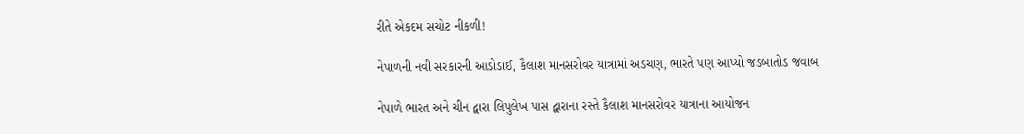રીતે એકદમ સચોટ નીકળી!

નેપાળની નવી સરકારની આડોડાઈ, કૈલાશ માનસરોવર યાત્રામાં અડચણ, ભારતે પણ આપ્યો જડબાતોડ જવાબ

નેપાળે ભારત અને ચીન દ્વારા લિપુલેખ પાસ દ્વારાના રસ્તે કૈલાશ માનસરોવર યાત્રાના આયોજન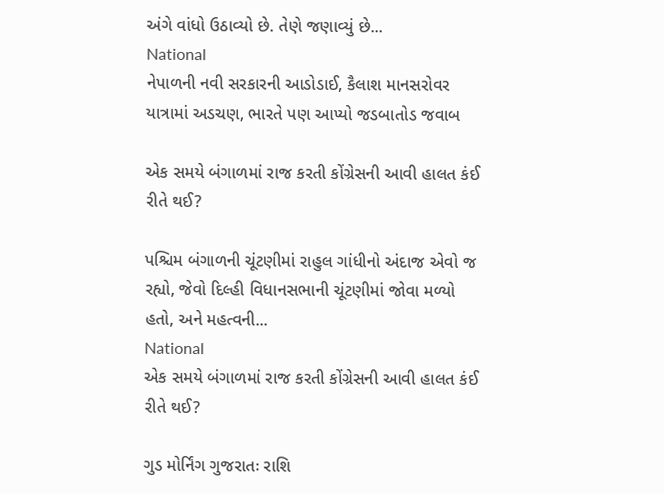અંગે વાંધો ઉઠાવ્યો છે. તેણે જણાવ્યું છે...
National
નેપાળની નવી સરકારની આડોડાઈ, કૈલાશ માનસરોવર યાત્રામાં અડચણ, ભારતે પણ આપ્યો જડબાતોડ જવાબ

એક સમયે બંગાળમાં રાજ કરતી કોંગ્રેસની આવી હાલત કંઈ રીતે થઈ?

પશ્ચિમ બંગાળની ચૂંટણીમાં રાહુલ ગાંધીનો અંદાજ એવો જ રહ્યો, જેવો દિલ્હી વિધાનસભાની ચૂંટણીમાં જોવા મળ્યો હતો, અને મહત્વની...
National
એક સમયે બંગાળમાં રાજ કરતી કોંગ્રેસની આવી હાલત કંઈ રીતે થઈ?

ગુડ મોર્નિંગ ગુજરાતઃ રાશિ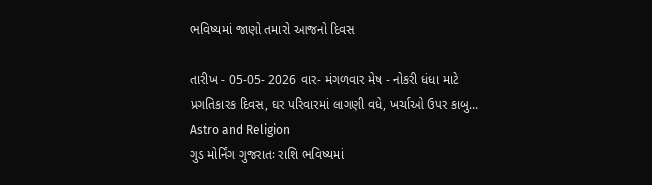ભવિષ્યમાં જાણો તમારો આજનો દિવસ

તારીખ - 05-05- 2026 વાર- મંગળવાર મેષ - નોકરી ધંધા માટે પ્રગતિકારક દિવસ, ઘર પરિવારમાં લાગણી વધે, ખર્ચાઓ ઉપર કાબુ...
Astro and Religion
ગુડ મોર્નિંગ ગુજરાતઃ રાશિ ભવિષ્યમાં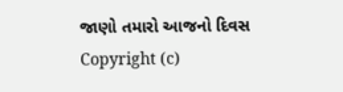જાણો તમારો આજનો દિવસ
Copyright (c)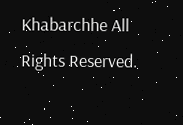Khabarchhe All Rights Reserved.